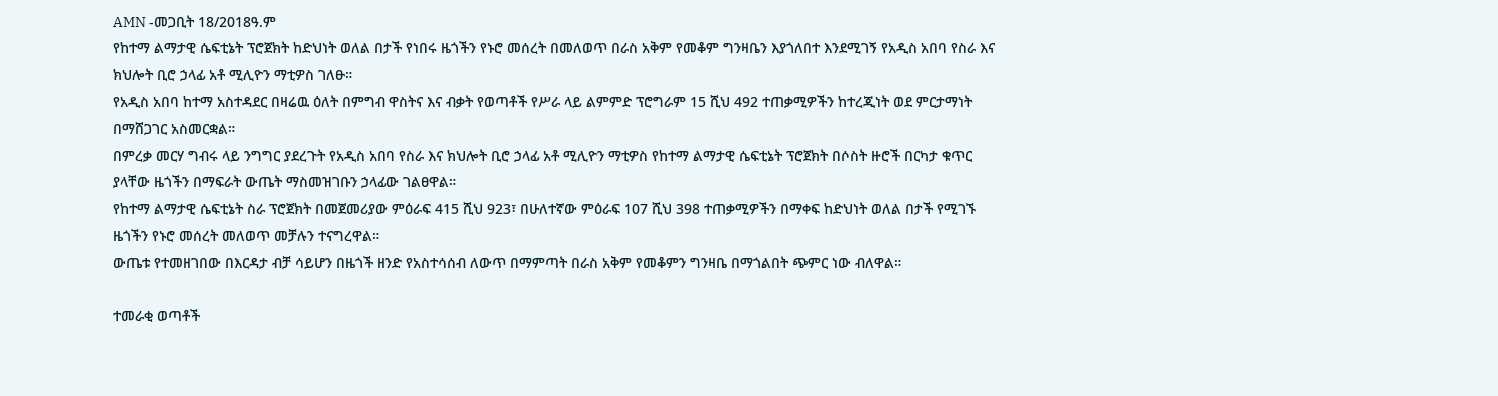AMN -መጋቢት 18/2018ዓ.ም
የከተማ ልማታዊ ሴፍቲኔት ፕሮጀክት ከድህነት ወለል በታች የነበሩ ዜጎችን የኑሮ መሰረት በመለወጥ በራስ አቅም የመቆም ግንዛቤን እያጎለበተ እንደሚገኝ የአዲስ አበባ የስራ እና ክህሎት ቢሮ ኃላፊ አቶ ሚሊዮን ማቲዎስ ገለፁ።
የአዲስ አበባ ከተማ አስተዳደር በዛሬዉ ዕለት በምግብ ዋስትና እና ብቃት የወጣቶች የሥራ ላይ ልምምድ ፕሮግራም 15 ሺህ 492 ተጠቃሚዎችን ከተረጂነት ወደ ምርታማነት በማሸጋገር አስመርቋል።
በምረቃ መርሃ ግብሩ ላይ ንግግር ያደረጉት የአዲስ አበባ የስራ እና ክህሎት ቢሮ ኃላፊ አቶ ሚሊዮን ማቲዎስ የከተማ ልማታዊ ሴፍቲኔት ፕሮጀክት በሶስት ዙሮች በርካታ ቁጥር ያላቸው ዜጎችን በማፍራት ውጤት ማስመዝገቡን ኃላፊው ገልፀዋል።
የከተማ ልማታዊ ሴፍቲኔት ስራ ፕሮጀክት በመጀመሪያው ምዕራፍ 415 ሺህ 923፣ በሁለተኛው ምዕራፍ 107 ሺህ 398 ተጠቃሚዎችን በማቀፍ ከድህነት ወለል በታች የሚገኙ ዜጎችን የኑሮ መሰረት መለወጥ መቻሉን ተናግረዋል።
ውጤቱ የተመዘገበው በእርዳታ ብቻ ሳይሆን በዜጎች ዘንድ የአስተሳሰብ ለውጥ በማምጣት በራስ አቅም የመቆምን ግንዛቤ በማጎልበት ጭምር ነው ብለዋል።

ተመራቂ ወጣቶች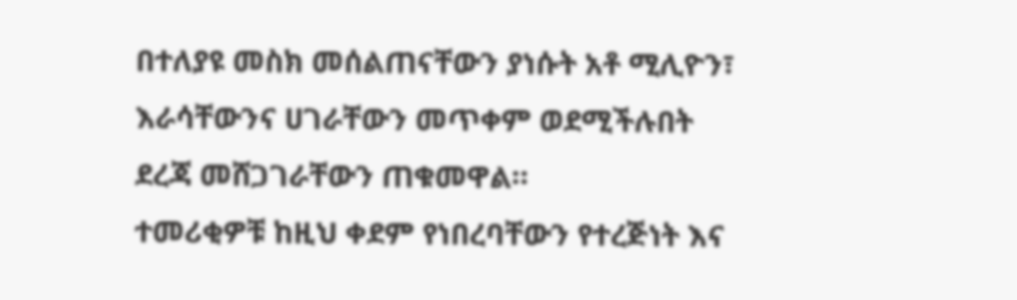በተለያዩ መስክ መሰልጠናቸውን ያነሱት አቶ ሚሊዮን፣ እራሳቸውንና ሀገራቸውን መጥቀም ወደሚችሉበት ደረጃ መሸጋገራቸውን ጠቁመዋል።
ተመሪቂዎቹ ከዚህ ቀደም የነበረባቸውን የተረጅነት እና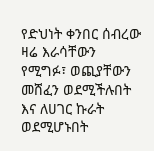የድህነት ቀንበር ሰብረው ዛሬ እራሳቸውን የሚግፉ፣ ወጪያቸውን መሸፈን ወደሚችሉበት እና ለሀገር ኩራት ወደሚሆኑበት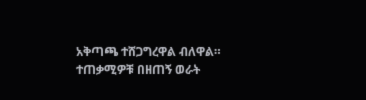አቅጣጫ ተሸጋግረዋል ብለዋል።
ተጠቃሚዎቹ በዘጠኝ ወራት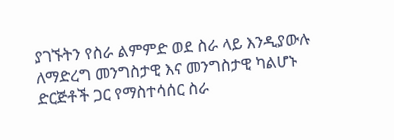ያገኙትን የስራ ልምምድ ወደ ስራ ላይ እንዲያውሉ ለማድረግ መንግስታዊ እና መንግስታዊ ካልሆኑ ድርጅቶች ጋር የማስተሳሰር ስራ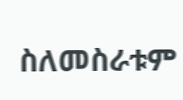ስለመስራቱም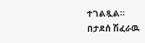ተገልጿል።
በታደሰ ሽፈራዉ